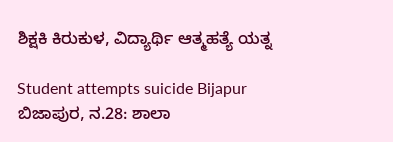ಶಿಕ್ಷಕಿ ಕಿರುಕುಳ, ವಿದ್ಯಾರ್ಥಿ ಆತ್ಮಹತ್ಯೆ ಯತ್ನ

Student attempts suicide Bijapur
ಬಿಜಾಪುರ, ನ.28: ಶಾಲಾ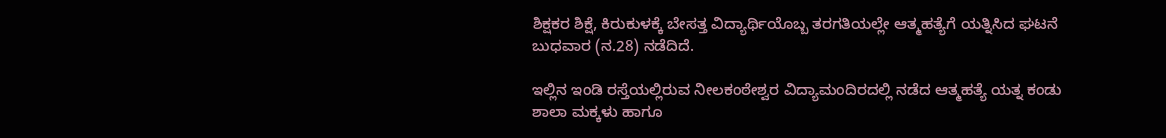ಶಿಕ್ಷಕರ ಶಿಕ್ಷೆ, ಕಿರುಕುಳಕ್ಕೆ ಬೇಸತ್ತ ವಿದ್ಯಾರ್ಥಿಯೊಬ್ಬ ತರಗತಿಯಲ್ಲೇ ಆತ್ಮಹತ್ಯೆಗೆ ಯತ್ನಿಸಿದ ಘಟನೆ ಬುಧವಾರ (ನ.28) ನಡೆದಿದೆ.

ಇಲ್ಲಿನ ಇಂಡಿ ರಸ್ತೆಯಲ್ಲಿರುವ ನೀಲಕಂಠೇಶ್ವರ ವಿದ್ಯಾಮಂದಿರದಲ್ಲಿ ನಡೆದ ಆತ್ಮಹತ್ಯೆ ಯತ್ನ ಕಂಡು ಶಾಲಾ ಮಕ್ಕಳು ಹಾಗೂ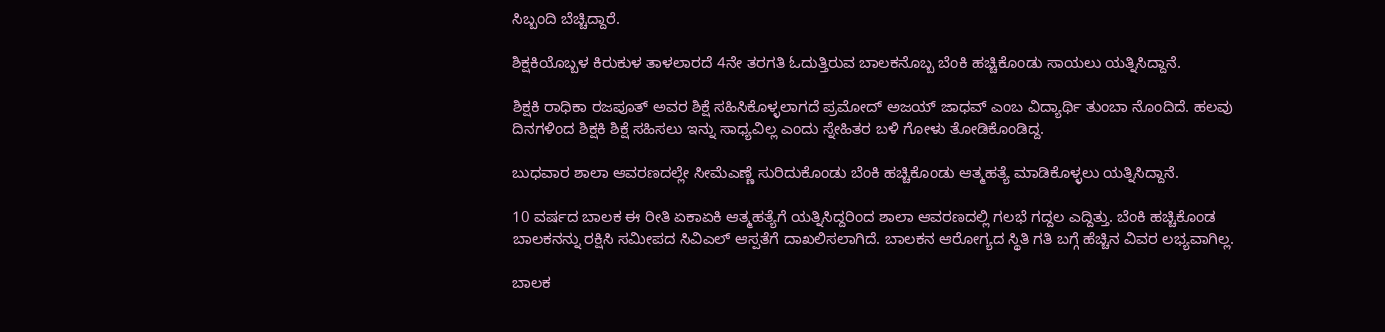ಸಿಬ್ಬಂದಿ ಬೆಚ್ಚಿದ್ದಾರೆ.

ಶಿಕ್ಷಕಿಯೊಬ್ಬಳ ಕಿರುಕುಳ ತಾಳಲಾರದೆ 4ನೇ ತರಗತಿ ಓದುತ್ತಿರುವ ಬಾಲಕನೊಬ್ಬ ಬೆಂಕಿ ಹಚ್ಚಿಕೊಂಡು ಸಾಯಲು ಯತ್ನಿಸಿದ್ದಾನೆ.

ಶಿಕ್ಷಕಿ ರಾಧಿಕಾ ರಜಪೂತ್ ಅವರ ಶಿಕ್ಷೆ ಸಹಿಸಿಕೊಳ್ಳಲಾಗದೆ ಪ್ರಮೋದ್ ಅಜಯ್ ಜಾಧವ್ ಎಂಬ ವಿದ್ಯಾರ್ಥಿ ತುಂಬಾ ನೊಂದಿದೆ. ಹಲವು ದಿನಗಳಿಂದ ಶಿಕ್ಷಕಿ ಶಿಕ್ಷೆ ಸಹಿಸಲು ಇನ್ನು ಸಾಧ್ಯವಿಲ್ಲ ಎಂದು ಸ್ನೇಹಿತರ ಬಳಿ ಗೋಳು ತೋಡಿಕೊಂಡಿದ್ದ.

ಬುಧವಾರ ಶಾಲಾ ಆವರಣದಲ್ಲೇ ಸೀಮೆಎಣ್ಣೆ ಸುರಿದುಕೊಂಡು ಬೆಂಕಿ ಹಚ್ಚಿಕೊಂಡು ಆತ್ಮಹತ್ಯೆ ಮಾಡಿಕೊಳ್ಳಲು ಯತ್ನಿಸಿದ್ದಾನೆ.

10 ವರ್ಷದ ಬಾಲಕ ಈ ರೀತಿ ಏಕಾಏಕಿ ಆತ್ಮಹತ್ಯೆಗೆ ಯತ್ನಿಸಿದ್ದರಿಂದ ಶಾಲಾ ಆವರಣದಲ್ಲಿ ಗಲಭೆ ಗದ್ದಲ ಎದ್ದಿತ್ತು. ಬೆಂಕಿ ಹಚ್ಚಿಕೊಂಡ ಬಾಲಕನನ್ನು ರಕ್ಷಿಸಿ ಸಮೀಪದ ಸಿವಿಎಲ್ ಆಸ್ಪತೆಗೆ ದಾಖಲಿಸಲಾಗಿದೆ. ಬಾಲಕನ ಆರೋಗ್ಯದ ಸ್ಥಿತಿ ಗತಿ ಬಗ್ಗೆ ಹೆಚ್ಚಿನ ವಿವರ ಲಭ್ಯವಾಗಿಲ್ಲ.

ಬಾಲಕ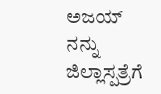ಅಜಯ್ ನನ್ನು ಜಿಲ್ಲಾಸ್ಪತ್ರೆಗೆ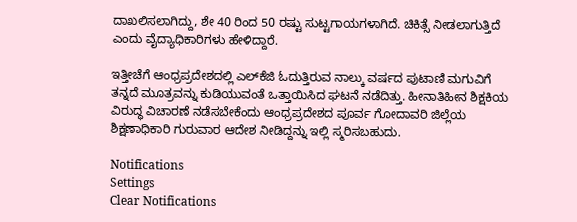ದಾಖಲಿಸಲಾಗಿದ್ದು, ಶೇ 40 ರಿಂದ 50 ರಷ್ಟು ಸುಟ್ಟಗಾಯಗಳಾಗಿದೆ. ಚಿಕಿತ್ಸೆ ನೀಡಲಾಗುತ್ತಿದೆ ಎಂದು ವೈದ್ಯಾಧಿಕಾರಿಗಳು ಹೇಳಿದ್ದಾರೆ.

ಇತ್ತೀಚೆಗೆ ಆಂಧ್ರಪ್ರದೇಶದಲ್ಲಿ ಎಲ್‌ಕೆಜಿ ಓದುತ್ತಿರುವ ನಾಲ್ಕು ವರ್ಷದ ಪುಟಾಣಿ ಮಗುವಿಗೆ ತನ್ನದೆ ಮೂತ್ರವನ್ನು ಕುಡಿಯುವಂತೆ ಒತ್ತಾಯಿಸಿದ ಘಟನೆ ನಡೆದಿತ್ತು. ಹೀನಾತಿಹೀನ ಶಿಕ್ಷಕಿಯ ವಿರುದ್ಧ ವಿಚಾರಣೆ ನಡೆಸಬೇಕೆಂದು ಆಂಧ್ರಪ್ರದೇಶದ ಪೂರ್ವ ಗೋದಾವರಿ ಜಿಲ್ಲೆಯ ಶಿಕ್ಷಣಾಧಿಕಾರಿ ಗುರುವಾರ ಆದೇಶ ನೀಡಿದ್ದನ್ನು ಇಲ್ಲಿ ಸ್ಮರಿಸಬಹುದು.

Notifications
Settings
Clear Notifications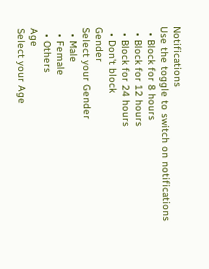Notifications
Use the toggle to switch on notifications
  • Block for 8 hours
  • Block for 12 hours
  • Block for 24 hours
  • Don't block
Gender
Select your Gender
  • Male
  • Female
  • Others
Age
Select your Age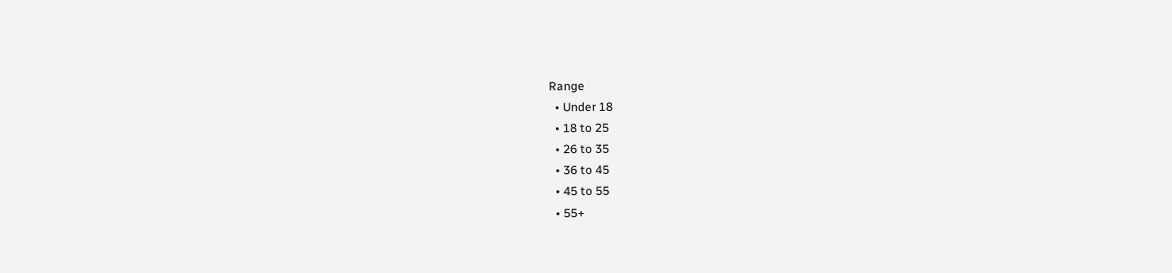Range
  • Under 18
  • 18 to 25
  • 26 to 35
  • 36 to 45
  • 45 to 55
  • 55+